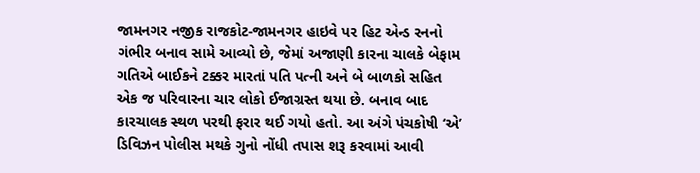જામનગર નજીક રાજકોટ-જામનગર હાઇવે પર હિટ એન્ડ રનનો ગંભીર બનાવ સામે આવ્યો છે, જેમાં અજાણી કારના ચાલકે બેફામ ગતિએ બાઈકને ટક્કર મારતાં પતિ પત્ની અને બે બાળકો સહિત એક જ પરિવારના ચાર લોકો ઈજાગ્રસ્ત થયા છે. બનાવ બાદ કારચાલક સ્થળ પરથી ફરાર થઈ ગયો હતો. આ અંગે પંચકોષી ‘એ’ ડિવિઝન પોલીસ મથકે ગુનો નોંધી તપાસ શરૂ કરવામાં આવી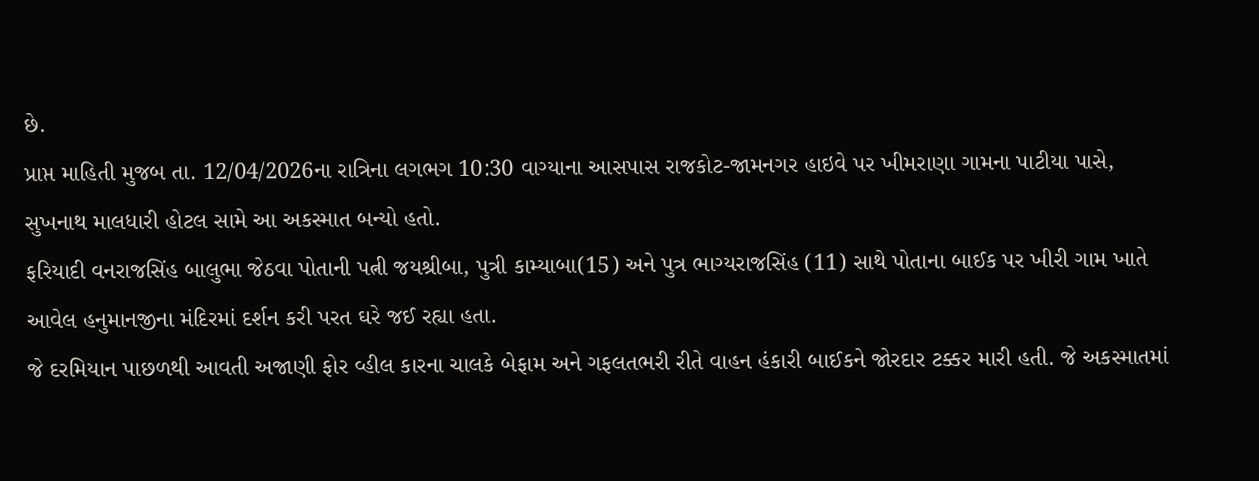છે.
પ્રાપ્ત માહિતી મુજબ તા. 12/04/2026ના રાત્રિના લગભગ 10:30 વાગ્યાના આસપાસ રાજકોટ-જામનગર હાઇવે પર ખીમરાણા ગામના પાટીયા પાસે, સુખનાથ માલધારી હોટલ સામે આ અકસ્માત બન્યો હતો.
ફરિયાદી વનરાજસિંહ બાલુભા જેઠવા પોતાની પત્ની જયશ્રીબા, પુત્રી કામ્યાબા(15) અને પુત્ર ભાગ્યરાજસિંહ (11) સાથે પોતાના બાઈક પર ખીરી ગામ ખાતે આવેલ હનુમાનજીના મંદિરમાં દર્શન કરી પરત ઘરે જઈ રહ્યા હતા.
જે દરમિયાન પાછળથી આવતી અજાણી ફોર વ્હીલ કારના ચાલકે બેફામ અને ગફલતભરી રીતે વાહન હંકારી બાઈકને જોરદાર ટક્કર મારી હતી. જે અકસ્માતમાં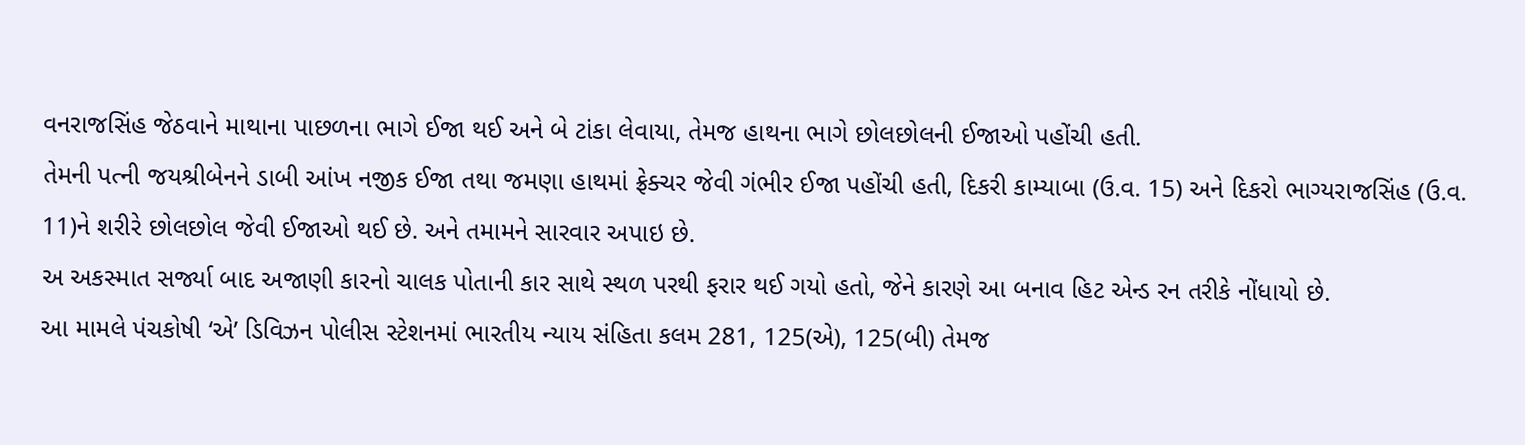વનરાજસિંહ જેઠવાને માથાના પાછળના ભાગે ઈજા થઈ અને બે ટાંકા લેવાયા, તેમજ હાથના ભાગે છોલછોલની ઈજાઓ પહોંચી હતી.
તેમની પત્ની જયશ્રીબેનને ડાબી આંખ નજીક ઈજા તથા જમણા હાથમાં ફ્રેક્ચર જેવી ગંભીર ઈજા પહોંચી હતી, દિકરી કામ્યાબા (ઉ.વ. 15) અને દિકરો ભાગ્યરાજસિંહ (ઉ.વ. 11)ને શરીરે છોલછોલ જેવી ઈજાઓ થઈ છે. અને તમામને સારવાર અપાઇ છે.
અ અકસ્માત સર્જ્યા બાદ અજાણી કારનો ચાલક પોતાની કાર સાથે સ્થળ પરથી ફરાર થઈ ગયો હતો, જેને કારણે આ બનાવ હિટ એન્ડ રન તરીકે નોંધાયો છે.
આ મામલે પંચકોષી ‘એ’ ડિવિઝન પોલીસ સ્ટેશનમાં ભારતીય ન્યાય સંહિતા કલમ 281, 125(એ), 125(બી) તેમજ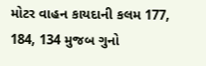મોટર વાહન કાયદાની કલમ 177, 184, 134 મુજબ ગુનો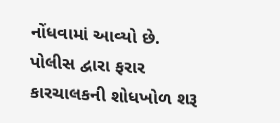નોંધવામાં આવ્યો છે.
પોલીસ દ્વારા ફરાર કારચાલકની શોધખોળ શરૂ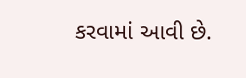કરવામાં આવી છે.